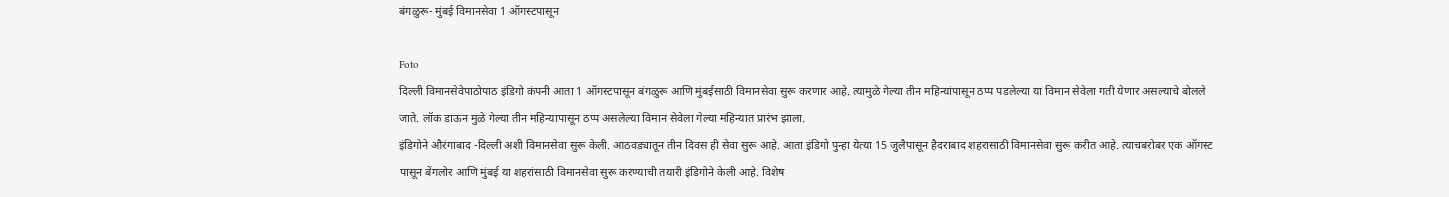बंगळुरू- मुंबई विमानसेवा 1 ऑगस्टपासून

Foto
दिल्ली विमानसेवेपाठोपाठ इंडिगो कंपनी आता 1 ऑगस्टपासून बंगळुरू आणि मुंबईसाठी विमानसेवा सुरू करणार आहे. त्यामुळे गेल्या तीन महिन्यांपासून ठप्प पडलेल्या या विमान सेवेला गती येणार असल्याचे बोलले जाते. लॉक डाऊन मुळे गेल्या तीन महिन्यापासून ठप्प असलेल्या विमान सेवेला गेल्या महिन्यात प्रारंभ झाला.
इंडिगोने औरंगाबाद -दिल्ली अशी विमानसेवा सुरू केली. आठवड्यातून तीन दिवस ही सेवा सुरू आहे. आता इंडिगो पुन्हा येत्या 15 जुलैपासून हैदराबाद शहरासाठी विमानसेवा सुरू करीत आहे. त्याचबरोबर एक ऑगस्ट पासून बेंगलोर आणि मुंबई या शहरांसाठी विमानसेवा सुरू करण्याची तयारी इंडिगोने केली आहे. विशेष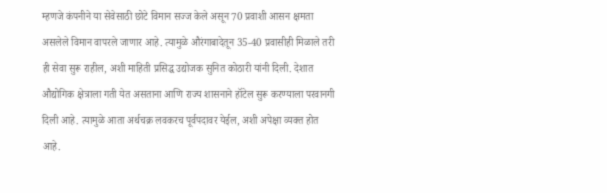म्हणजे कंपनीने या सेवेसाठी छोटे विमान सज्ज केले असून 70 प्रवाशी आसन क्षमता असलेले विमान वापरले जाणार आहे. त्यामुळे औरंगाबादेतून 35-40 प्रवासीही मिळाले तरी ही सेवा सुरू राहील, अशी माहिती प्रसिद्ध उद्योजक सुनित कोठारी यांनी दिली. देशात औद्योगिक क्षेत्राला गती येत असताना आणि राज्य शासनाने हॉटेल सुरू करण्याला परवानगी दिली आहे. त्यामुळे आता अर्थचक्र लवकरच पूर्वपदावर येईल, अशी अपेक्षा व्यक्त होत आहे.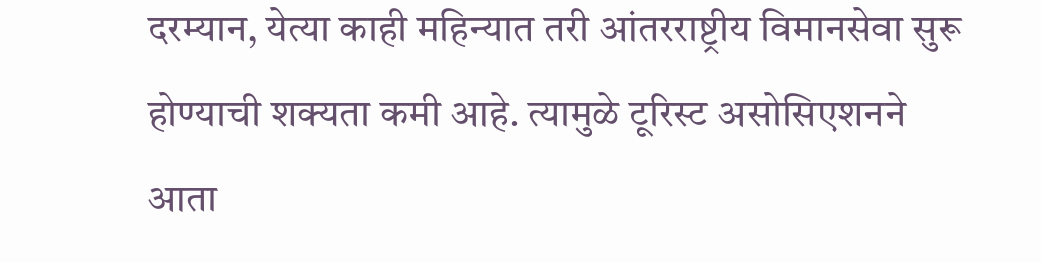दरम्यान, येत्या काही महिन्यात तरी आंतरराष्ट्रीय विमानसेवा सुरू होण्याची शक्यता कमी आहे. त्यामुळे टूरिस्ट असोसिएशनने आता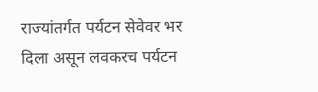राज्यांतर्गत पर्यटन सेवेवर भर दिला असून लवकरच पर्यटन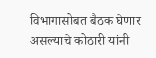विभागासोबत बैठक घेणार असल्याचे कोठारी यांनी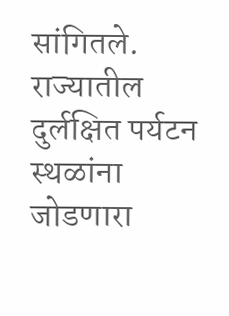सांगितले. राज्यातील दुर्लक्षित पर्यटन स्थळांना जोडणारा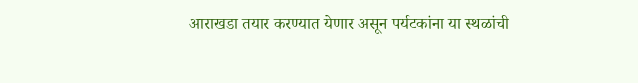आराखडा तयार करण्यात येणार असून पर्यटकांना या स्थळांची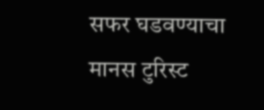सफर घडवण्याचा मानस टुरिस्ट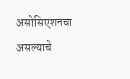असोसिएशनचा असल्याचे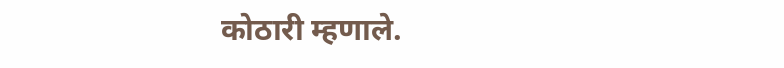कोठारी म्हणाले.